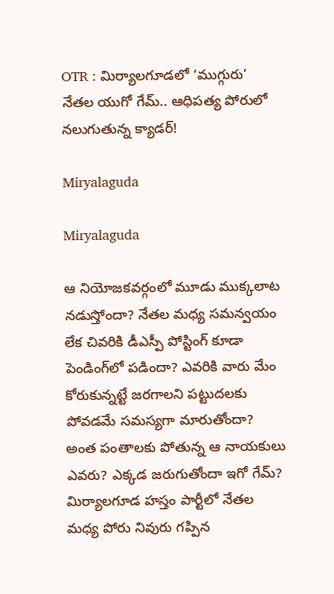OTR : మిర్యాలగూడలో ‘ముగ్గురు’ నేతల యుగో గేమ్.. ఆధిపత్య పోరులో నలుగుతున్న క్యాడర్!

Miryalaguda

Miryalaguda

ఆ నియోజకవర్గంలో మూడు ముక్కలాట నడుస్తోందా? నేతల మధ్య సమన్వయం లేక చివరికి డీఎస్పీ పోస్టింగ్‌ కూడా పెండింగ్‌లో పడిందా? ఎవరికి వారు మేం కోరుకున్నట్టే జరగాలని పట్టుదలకు పోవడమే సమస్యగా మారుతోందా? అంత పంతాలకు పోతున్న ఆ నాయకులు ఎవరు? ఎక్కడ జరుగుతోందా ఇగో గేమ్‌? మిర్యాలగూడ హస్తం పార్టీలో నేతల మధ్య పోరు నివురు గప్పిన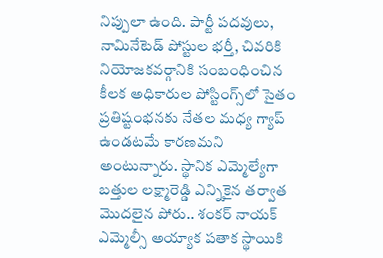నిప్పులా ఉంది. పార్టీ పదవులు, నామినేటెడ్ పోస్టుల భర్తీ, చివరికి నియోజకవర్గానికి సంబంధించిన కీలక అధికారుల పోస్టింగ్స్‌లో సైతం ప్రతిష్టంభనకు నేతల మధ్య గ్యాప్‌ ఉండటమే కారణమని అంటున్నారు. స్థానిక ఎమ్మెల్యేగా బత్తుల లక్ష్మారెడ్డి ఎన్నికైన తర్వాత మొదలైన పోరు.. శంకర్ నాయక్ ఎమ్మెల్సీ అయ్యాక పతాక స్థాయికి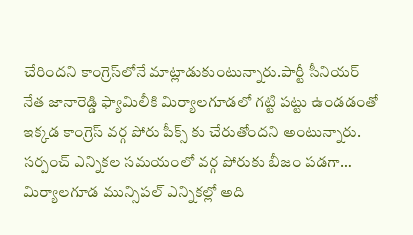చేరిందని కాంగ్రెస్‌లోనే మాట్లాడుకుంటున్నారు.పార్టీ సీనియర్ నేత జానారెడ్డి ఫ్యామిలీకి మిర్యాలగూడలో గట్టి పట్టు ఉండడంతో ఇక్కడ కాంగ్రెస్ వర్గ పోరు పీక్స్ కు చేరుతోందని అంటున్నారు. సర్పంచ్ ఎన్నికల సమయంలో వర్గ పోరుకు బీజం పడగా… మిర్యాలగూడ మున్సిపల్ ఎన్నికల్లో అది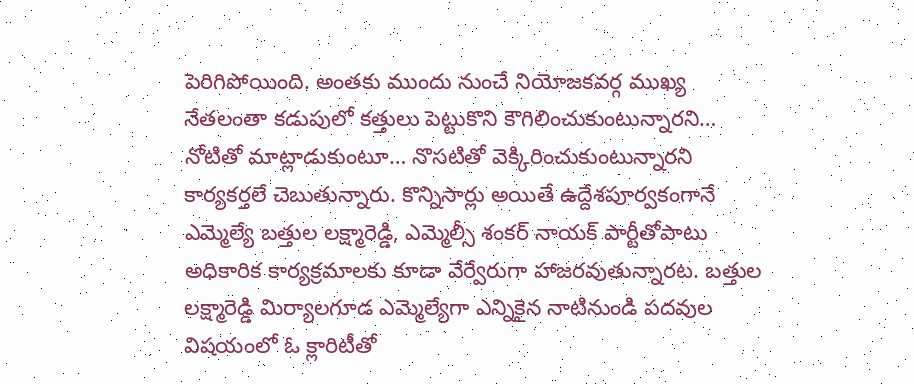పెరిగిపోయింది. అంతకు ముందు నుంచే నియోజకవర్గ ముఖ్య నేతలంతా కడుపులో కత్తులు పెట్టుకొని కౌగిలించుకుంటున్నారని… నోటితో మాట్లాడుకుంటూ… నొసటితో వెక్కిరించుకుంటున్నారని కార్యకర్తలే చెబుతున్నారు. కొన్నిసార్లు అయితే ఉద్దేశపూర్వకంగానే ఎమ్మెల్యే బత్తుల లక్ష్మారెడ్డి, ఎమ్మెల్సీ శంకర్ నాయక్ పార్టీతోపాటు అధికారిక కార్యక్రమాలకు కూడా వేర్వేరుగా హాజరవుతున్నారట. బత్తుల లక్ష్మారెడ్డి మిర్యాలగూడ ఎమ్మెల్యేగా ఎన్నికైన నాటినుండి పదవుల విషయంలో ఓ క్లారిటీతో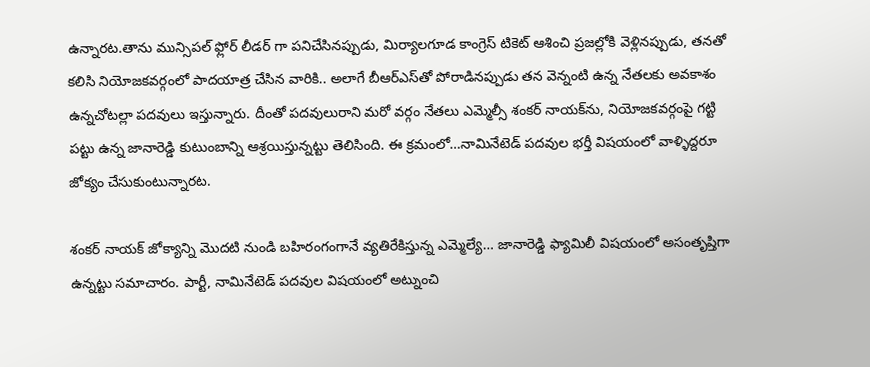ఉన్నారట.తాను మున్సిపల్ ఫ్లోర్ లీడర్ గా పనిచేసినప్పుడు, మిర్యాలగూడ కాంగ్రెస్ టికెట్ ఆశించి ప్రజల్లోకి వెళ్లినప్పుడు, తనతో కలిసి నియోజకవర్గంలో పాదయాత్ర చేసిన వారికి.. అలాగే బీఆర్‌ఎస్‌తో పోరాడినప్పుడు తన వెన్నంటి ఉన్న నేతలకు అవకాశం ఉన్నచోటల్లా పదవులు ఇస్తున్నారు. దీంతో పదవులురాని మరో వర్గం నేతలు ఎమ్మెల్సీ శంకర్ నాయక్‌ను, నియోజకవర్గంపై గట్టి పట్టు ఉన్న జానారెడ్డి కుటుంబాన్ని ఆశ్రయిస్తున్నట్టు తెలిసింది. ఈ క్రమంలో…నామినేటెడ్‌ పదవుల భర్తీ విషయంలో వాళ్ళిద్దరూ జోక్యం చేసుకుంటున్నారట.

శంకర్ నాయక్ జోక్యాన్ని మొదటి నుండి బహిరంగంగానే వ్యతిరేకిస్తున్న ఎమ్మెల్యే… జానారెడ్డి ఫ్యామిలీ విషయంలో అసంతృప్తిగా ఉన్నట్టు సమాచారం. పార్టీ, నామినేటెడ్‌ పదవుల విషయంలో అట్నుంచి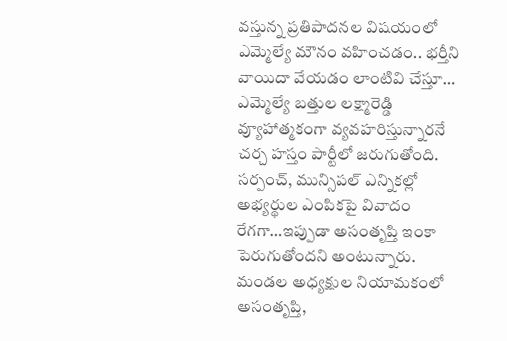వస్తున్న ప్రతిపాదనల విషయంలో ఎమ్మెల్యే మౌనం వహించడం.. భర్తీని వాయిదా వేయడం లాంటివి చేస్తూ… ఎమ్మెల్యే బత్తుల లక్ష్మారెడ్డి వ్యూహాత్మకంగా వ్యవహరిస్తున్నారనే చర్చ హస్తం పార్టీలో జరుగుతోంది. సర్పంచ్, మున్సిపల్‌ ఎన్నికల్లో అభ్యర్థుల ఎంపికపై వివాదం రేగగా…ఇప్పుడా అసంతృప్తి ఇంకా పెరుగుతోందని అంటున్నారు. మండల అధ్యక్షుల నియామకంలో అసంతృప్తి,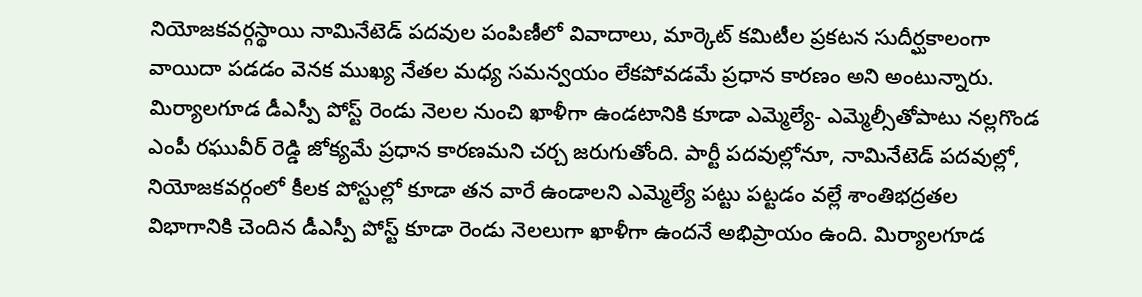నియోజకవర్గస్థాయి నామినేటెడ్ పదవుల పంపిణీలో వివాదాలు, మార్కెట్ కమిటీల ప్రకటన సుదీర్ఘకాలంగా వాయిదా పడడం వెనక ముఖ్య నేతల మధ్య సమన్వయం లేకపోవడమే ప్రధాన కారణం అని అంటున్నారు. మిర్యాలగూడ డీఎస్పీ పోస్ట్ రెండు నెలల నుంచి ఖాళీగా ఉండటానికి కూడా ఎమ్మెల్యే- ఎమ్మెల్సీతోపాటు నల్లగొండ ఎంపీ రఘువీర్ రెడ్డి జోక్యమే ప్రధాన కారణమని చర్చ జరుగుతోంది. పార్టీ పదవుల్లోనూ, నామినేటెడ్ పదవుల్లో, నియోజకవర్గంలో కీలక పోస్టుల్లో కూడా తన వారే ఉండాలని ఎమ్మెల్యే పట్టు పట్టడం వల్లే శాంతిభద్రతల విభాగానికి చెందిన డీఎస్పీ పోస్ట్ కూడా రెండు నెలలుగా ఖాళీగా ఉందనే అభిప్రాయం ఉంది. మిర్యాలగూడ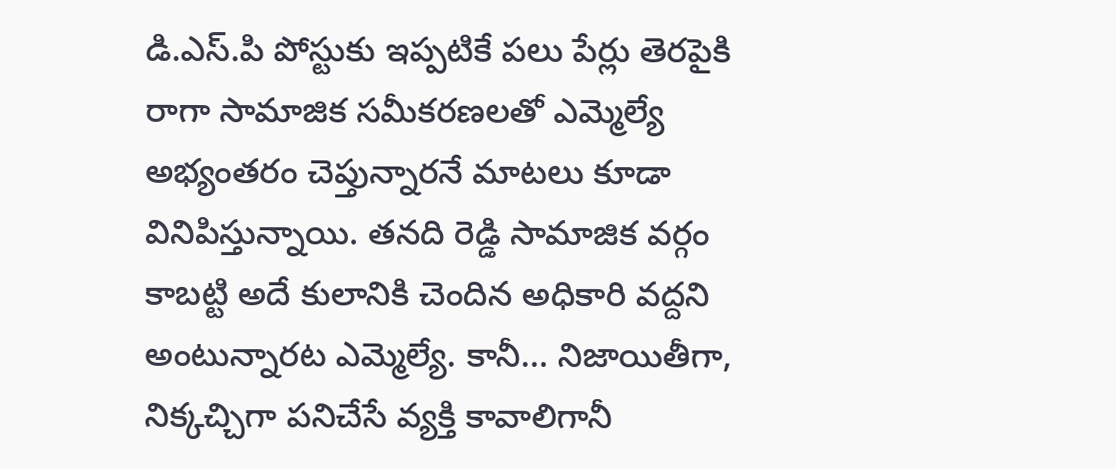డి.ఎస్.పి పోస్టుకు ఇప్పటికే పలు పేర్లు తెరపైకి రాగా సామాజిక సమీకరణలతో ఎమ్మెల్యే అభ్యంతరం చెప్తున్నారనే మాటలు కూడా వినిపిస్తున్నాయి. తనది రెడ్డి సామాజిక వర్గం కాబట్టి అదే కులానికి చెందిన అధికారి వద్దని అంటున్నారట ఎమ్మెల్యే. కానీ… నిజాయితీగా, నిక్కచ్చిగా పనిచేసే వ్యక్తి కావాలిగానీ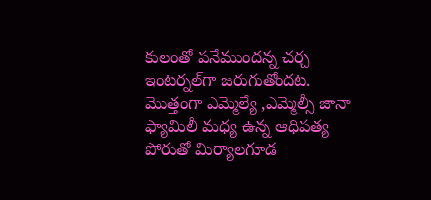కులంతో పనేముందన్న చర్చ ఇంటర్నల్‌గా జరుగుతోందట. మొత్తంగా ఎమ్మెల్యే ,ఎమ్మెల్సీ జానా ఫ్యామిలీ మధ్య ఉన్న ఆధిపత్య పోరుతో మిర్యాలగూడ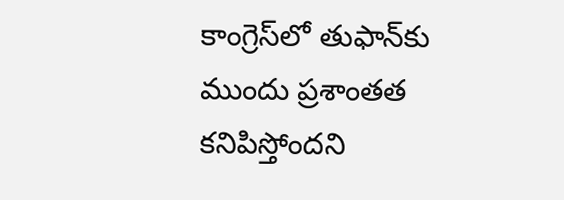కాంగ్రెస్‌లో తుఫాన్‌కు ముందు ప్రశాంతత కనిపిస్తోందని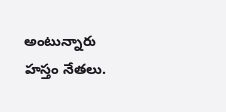అంటున్నారు హస్తం నేతలు.